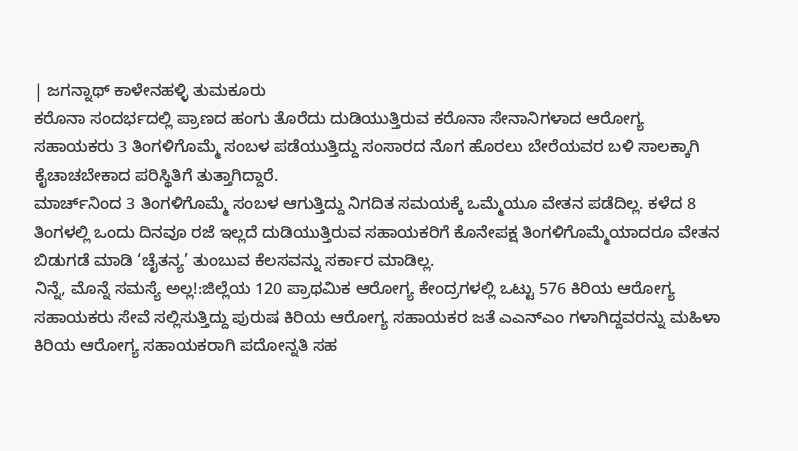| ಜಗನ್ನಾಥ್ ಕಾಳೇನಹಳ್ಳಿ ತುಮಕೂರು
ಕರೊನಾ ಸಂದರ್ಭದಲ್ಲಿ ಪ್ರಾಣದ ಹಂಗು ತೊರೆದು ದುಡಿಯುತ್ತಿರುವ ಕರೊನಾ ಸೇನಾನಿಗಳಾದ ಆರೋಗ್ಯ ಸಹಾಯಕರು 3 ತಿಂಗಳಿಗೊಮ್ಮೆ ಸಂಬಳ ಪಡೆಯುತ್ತಿದ್ದು ಸಂಸಾರದ ನೊಗ ಹೊರಲು ಬೇರೆಯವರ ಬಳಿ ಸಾಲಕ್ಕಾಗಿ ಕೈಚಾಚಬೇಕಾದ ಪರಿಸ್ಥಿತಿಗೆ ತುತ್ತಾಗಿದ್ದಾರೆ.
ಮಾರ್ಚ್‌ನಿಂದ 3 ತಿಂಗಳಿಗೊಮ್ಮೆ ಸಂಬಳ ಆಗುತ್ತಿದ್ದು ನಿಗದಿತ ಸಮಯಕ್ಕೆ ಒಮ್ಮೆಯೂ ವೇತನ ಪಡೆದಿಲ್ಲ. ಕಳೆದ 8 ತಿಂಗಳಲ್ಲಿ ಒಂದು ದಿನವೂ ರಜೆ ಇಲ್ಲದೆ ದುಡಿಯುತ್ತಿರುವ ಸಹಾಯಕರಿಗೆ ಕೊನೇಪಕ್ಷ ತಿಂಗಳಿಗೊಮ್ಮೆಯಾದರೂ ವೇತನ ಬಿಡುಗಡೆ ಮಾಡಿ ‘ಚೈತನ್ಯ’ ತುಂಬುವ ಕೆಲಸವನ್ನು ಸರ್ಕಾರ ಮಾಡಿಲ್ಲ.
ನಿನ್ನೆ, ಮೊನ್ನೆ ಸಮಸ್ಯೆ ಅಲ್ಲ!:ಜಿಲ್ಲೆಯ 120 ಪ್ರಾಥಮಿಕ ಆರೋಗ್ಯ ಕೇಂದ್ರಗಳಲ್ಲಿ ಒಟ್ಟು 576 ಕಿರಿಯ ಆರೋಗ್ಯ ಸಹಾಯಕರು ಸೇವೆ ಸಲ್ಲಿಸುತ್ತಿದ್ದು ಪುರುಷ ಕಿರಿಯ ಆರೋಗ್ಯ ಸಹಾಯಕರ ಜತೆ ಎಎನ್‌ಎಂ ಗಳಾಗಿದ್ದವರನ್ನು ಮಹಿಳಾ ಕಿರಿಯ ಆರೋಗ್ಯ ಸಹಾಯಕರಾಗಿ ಪದೋನ್ನತಿ ಸಹ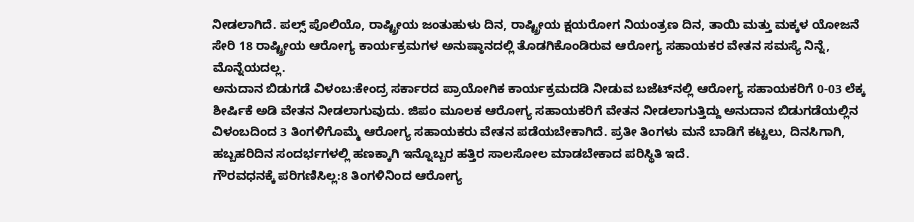ನೀಡಲಾಗಿದೆ. ಪಲ್ಸ್ ಪೊಲಿಯೊ, ರಾಷ್ಟ್ರೀಯ ಜಂತುಹುಳು ದಿನ, ರಾಷ್ಟ್ರೀಯ ಕ್ಷಯರೋಗ ನಿಯಂತ್ರಣ ದಿನ, ತಾಯಿ ಮತ್ತು ಮಕ್ಕಳ ಯೋಜನೆ ಸೇರಿ 18 ರಾಷ್ಟ್ರೀಯ ಆರೋಗ್ಯ ಕಾರ್ಯಕ್ರಮಗಳ ಅನುಷ್ಠಾನದಲ್ಲಿ ತೊಡಗಿಕೊಂಡಿರುವ ಆರೋಗ್ಯ ಸಹಾಯಕರ ವೇತನ ಸಮಸ್ಯೆ ನಿನ್ನೆ, ಮೊನ್ನೆಯದಲ್ಲ.
ಅನುದಾನ ಬಿಡುಗಡೆ ವಿಳಂಬ:ಕೇಂದ್ರ ಸರ್ಕಾರದ ಪ್ರಾಯೋಗಿಕ ಕಾರ್ಯಕ್ರಮದಡಿ ನೀಡುವ ಬಜೆಟ್‌ನಲ್ಲಿ ಆರೋಗ್ಯ ಸಹಾಯಕರಿಗೆ 0-03 ಲೆಕ್ಕ ಶೀರ್ಷಿಕೆ ಅಡಿ ವೇತನ ನೀಡಲಾಗುವುದು. ಜಿಪಂ ಮೂಲಕ ಆರೋಗ್ಯ ಸಹಾಯಕರಿಗೆ ವೇತನ ನೀಡಲಾಗುತ್ತಿದ್ದು ಅನುದಾನ ಬಿಡುಗಡೆಯಲ್ಲಿನ ವಿಳಂಬದಿಂದ 3 ತಿಂಗಳಿಗೊಮ್ಮೆ ಆರೋಗ್ಯ ಸಹಾಯಕರು ವೇತನ ಪಡೆಯಬೇಕಾಗಿದೆ. ಪ್ರತೀ ತಿಂಗಳು ಮನೆ ಬಾಡಿಗೆ ಕಟ್ಟಲು, ದಿನಸಿಗಾಗಿ, ಹಬ್ಬಹರಿದಿನ ಸಂದರ್ಭಗಳಲ್ಲಿ ಹಣಕ್ಕಾಗಿ ಇನ್ನೊಬ್ಬರ ಹತ್ತಿರ ಸಾಲಸೋಲ ಮಾಡಬೇಕಾದ ಪರಿಸ್ಥಿತಿ ಇದೆ.
ಗೌರವಧನಕ್ಕೆ ಪರಿಗಣಿಸಿಲ್ಲ:8 ತಿಂಗಳಿನಿಂದ ಆರೋಗ್ಯ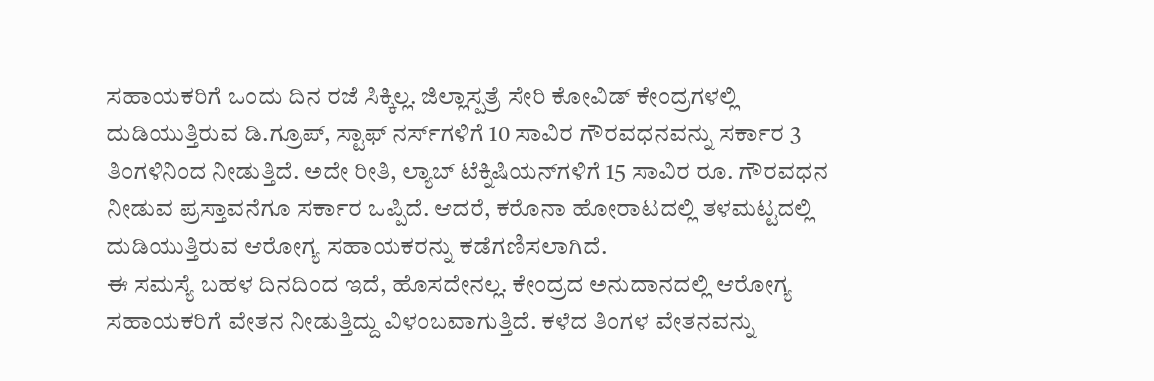ಸಹಾಯಕರಿಗೆ ಒಂದು ದಿನ ರಜೆ ಸಿಕ್ಕಿಲ್ಲ. ಜಿಲ್ಲಾಸ್ಪತ್ರೆ ಸೇರಿ ಕೋವಿಡ್ ಕೇಂದ್ರಗಳಲ್ಲಿ ದುಡಿಯುತ್ತಿರುವ ಡಿ.ಗ್ರೂಪ್, ಸ್ಟಾಫ್ ನರ್ಸ್‌ಗಳಿಗೆ 10 ಸಾವಿರ ಗೌರವಧನವನ್ನು ಸರ್ಕಾರ 3 ತಿಂಗಳಿನಿಂದ ನೀಡುತ್ತಿದೆ. ಅದೇ ರೀತಿ, ಲ್ಯಾಬ್ ಟೆಕ್ನಿಷಿಯನ್‌ಗಳಿಗೆ 15 ಸಾವಿರ ರೂ. ಗೌರವಧನ ನೀಡುವ ಪ್ರಸ್ತಾವನೆಗೂ ಸರ್ಕಾರ ಒಪ್ಪಿದೆ. ಆದರೆ, ಕರೊನಾ ಹೋರಾಟದಲ್ಲಿ ತಳಮಟ್ಟದಲ್ಲಿ ದುಡಿಯುತ್ತಿರುವ ಆರೋಗ್ಯ ಸಹಾಯಕರನ್ನು ಕಡೆಗಣಿಸಲಾಗಿದೆ.
ಈ ಸಮಸ್ಯೆ ಬಹಳ ದಿನದಿಂದ ಇದೆ, ಹೊಸದೇನಲ್ಲ. ಕೇಂದ್ರದ ಅನುದಾನದಲ್ಲಿ ಆರೋಗ್ಯ ಸಹಾಯಕರಿಗೆ ವೇತನ ನೀಡುತ್ತಿದ್ದು ವಿಳಂಬವಾಗುತ್ತಿದೆ. ಕಳೆದ ತಿಂಗಳ ವೇತನವನ್ನು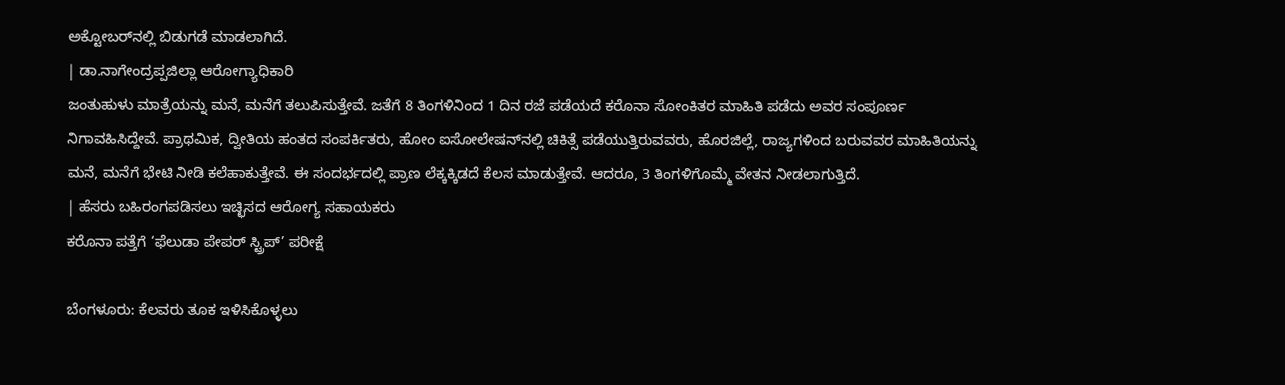ಅಕ್ಟೋಬರ್‌ನಲ್ಲಿ ಬಿಡುಗಡೆ ಮಾಡಲಾಗಿದೆ.
| ಡಾ.ನಾಗೇಂದ್ರಪ್ಪಜಿಲ್ಲಾ ಆರೋಗ್ಯಾಧಿಕಾರಿ
ಜಂತುಹುಳು ಮಾತ್ರೆಯನ್ನು ಮನೆ, ಮನೆಗೆ ತಲುಪಿಸುತ್ತೇವೆ. ಜತೆಗೆ 8 ತಿಂಗಳಿನಿಂದ 1 ದಿನ ರಜೆ ಪಡೆಯದೆ ಕರೊನಾ ಸೋಂಕಿತರ ಮಾಹಿತಿ ಪಡೆದು ಅವರ ಸಂಪೂರ್ಣ ನಿಗಾವಹಿಸಿದ್ದೇವೆ. ಪ್ರಾಥಮಿಕ, ದ್ವೀತಿಯ ಹಂತದ ಸಂಪರ್ಕಿತರು, ಹೋಂ ಐಸೋಲೇಷನ್‌ನಲ್ಲಿ ಚಿಕಿತ್ಸೆ ಪಡೆಯುತ್ತಿರುವವರು, ಹೊರಜಿಲ್ಲೆ, ರಾಜ್ಯಗಳಿಂದ ಬರುವವರ ಮಾಹಿತಿಯನ್ನು ಮನೆ, ಮನೆಗೆ ಭೇಟಿ ನೀಡಿ ಕಲೆಹಾಕುತ್ತೇವೆ. ಈ ಸಂದರ್ಭದಲ್ಲಿ ಪ್ರಾಣ ಲೆಕ್ಕಕ್ಕಿಡದೆ ಕೆಲಸ ಮಾಡುತ್ತೇವೆ. ಆದರೂ, 3 ತಿಂಗಳಿಗೊಮ್ಮೆ ವೇತನ ನೀಡಲಾಗುತ್ತಿದೆ.
| ಹೆಸರು ಬಹಿರಂಗಪಡಿಸಲು ಇಚ್ಛಿಸದ ಆರೋಗ್ಯ ಸಹಾಯಕರು
ಕರೊನಾ ಪತ್ತೆಗೆ ‘ಫೆಲುಡಾ ಪೇಪರ್ ಸ್ಟ್ರಿಪ್’ ಪರೀಕ್ಷೆ

ಬೆಂಗಳೂರು: ಕೆಲವರು ತೂಕ ಇಳಿಸಿಕೊಳ್ಳಲು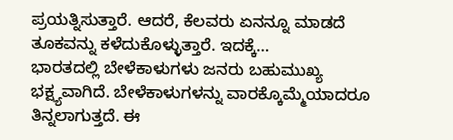ಪ್ರಯತ್ನಿಸುತ್ತಾರೆ. ಆದರೆ, ಕೆಲವರು ಏನನ್ನೂ ಮಾಡದೆ ತೂಕವನ್ನು ಕಳೆದುಕೊಳ್ಳುತ್ತಾರೆ. ಇದಕ್ಕೆ…
ಭಾರತದಲ್ಲಿ ಬೇಳೆಕಾಳುಗಳು ಜನರು ಬಹುಮುಖ್ಯ ಭಕ್ಷ್ಯವಾಗಿದೆ. ಬೇಳೆಕಾಳುಗಳನ್ನು ವಾರಕ್ಕೊಮ್ಮೆಯಾದರೂ ತಿನ್ನಲಾಗುತ್ತದೆ. ಈ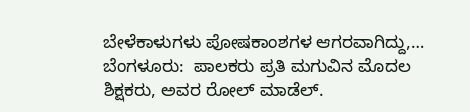ಬೇಳೆಕಾಳುಗಳು ಪೋಷಕಾಂಶಗಳ ಆಗರವಾಗಿದ್ದು,…
ಬೆಂಗಳೂರು:  ಪಾಲಕರು ಪ್ರತಿ ಮಗುವಿನ ಮೊದಲ ಶಿಕ್ಷಕರು, ಅವರ ರೋಲ್ ಮಾಡೆಲ್.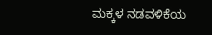ಮಕ್ಕಳ ನಡವಳಿಕೆಯ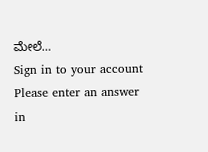ಮೇಲೆ…
Sign in to your account
Please enter an answer in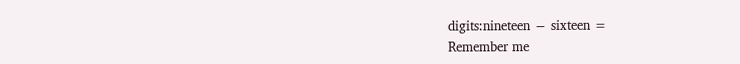digits:nineteen − sixteen =
Remember me